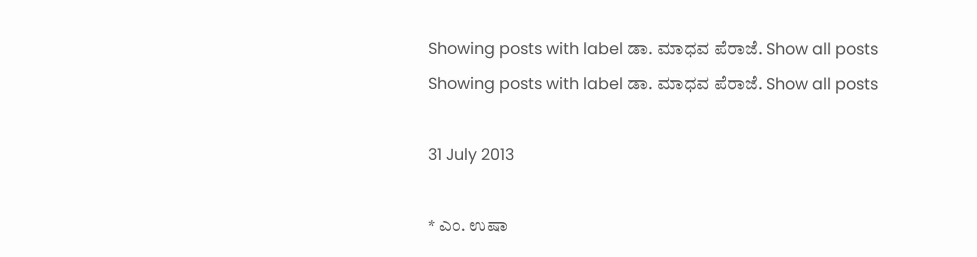Showing posts with label ಡಾ. ಮಾಧವ ಪೆರಾಜೆ. Show all posts
Showing posts with label ಡಾ. ಮಾಧವ ಪೆರಾಜೆ. Show all posts

31 July 2013

* ಎಂ. ಉಷಾ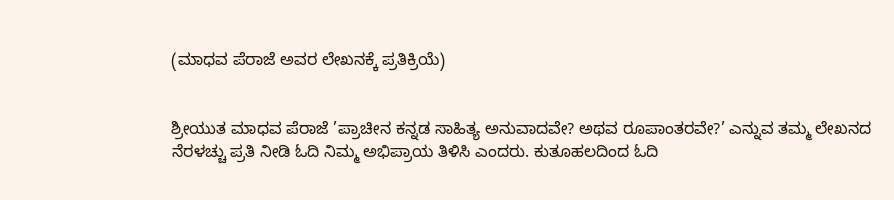(ಮಾಧವ ಪೆರಾಜೆ ಅವರ ಲೇಖನಕ್ಕೆ ಪ್ರತಿಕ್ರಿಯೆ)


ಶ್ರೀಯುತ ಮಾಧವ ಪೆರಾಜೆ ’ಪ್ರಾಚೀನ ಕನ್ನಡ ಸಾಹಿತ್ಯ ಅನುವಾದವೇ? ಅಥವ ರೂಪಾಂತರವೇ?’ ಎನ್ನುವ ತಮ್ಮ ಲೇಖನದ ನೆರಳಚ್ಚು ಪ್ರತಿ ನೀಡಿ ಓದಿ ನಿಮ್ಮ ಅಭಿಪ್ರಾಯ ತಿಳಿಸಿ ಎಂದರು. ಕುತೂಹಲದಿಂದ ಓದಿ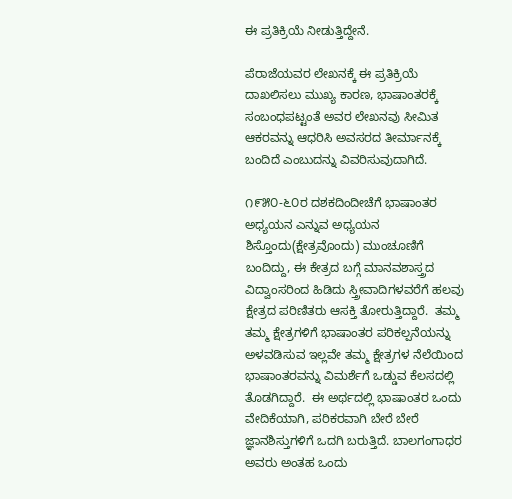ಈ ಪ್ರತಿಕ್ರಿಯೆ ನೀಡುತ್ತಿದ್ದೇನೆ.

ಪೆರಾಜೆಯವರ ಲೇಖನಕ್ಕೆ ಈ ಪ್ರತಿಕ್ರಿಯೆ ದಾಖಲಿಸಲು ಮುಖ್ಯ ಕಾರಣ, ಭಾಷಾಂತರಕ್ಕೆ ಸಂಬಂಧಪಟ್ಟಂತೆ ಅವರ ಲೇಖನವು ಸೀಮಿತ ಆಕರವನ್ನು ಆಧರಿಸಿ ಅವಸರದ ತೀರ್ಮಾನಕ್ಕೆ ಬಂದಿದೆ ಎಂಬುದನ್ನು ವಿವರಿಸುವುದಾಗಿದೆ.

೧೯೫೦-೬೦ರ ದಶಕದಿಂದೀಚೆಗೆ ಭಾಷಾಂತರ ಅಧ್ಯಯನ ಎನ್ನುವ ಅಧ್ಯಯನ ಶಿಸ್ತೊಂದು(ಕ್ಷೇತ್ರವೊಂದು) ಮುಂಚೂಣಿಗೆ ಬಂದಿದ್ದು, ಈ ಕೇತ್ರದ ಬಗ್ಗೆ ಮಾನವಶಾಸ್ತ್ರದ ವಿದ್ವಾಂಸರಿಂದ ಹಿಡಿದು ಸ್ತ್ರೀವಾದಿಗಳವರೆಗೆ ಹಲವು ಕ್ಷೇತ್ರದ ಪರಿಣಿತರು ಆಸಕ್ತಿ ತೋರುತ್ತಿದ್ದಾರೆ.  ತಮ್ಮ ತಮ್ಮ ಕ್ಷೇತ್ರಗಳಿಗೆ ಭಾಷಾಂತರ ಪರಿಕಲ್ಪನೆಯನ್ನು ಅಳವಡಿಸುವ ಇಲ್ಲವೇ ತಮ್ಮ ಕ್ಷೇತ್ರಗಳ ನೆಲೆಯಿಂದ ಭಾಷಾಂತರವನ್ನು ವಿಮರ್ಶೆಗೆ ಒಡ್ಡುವ ಕೆಲಸದಲ್ಲಿ ತೊಡಗಿದ್ದಾರೆ.  ಈ ಅರ್ಥದಲ್ಲಿ ಭಾಷಾಂತರ ಒಂದು ವೇದಿಕೆಯಾಗಿ, ಪರಿಕರವಾಗಿ ಬೇರೆ ಬೇರೆ ಜ್ಞಾನಶಿಸ್ತುಗಳಿಗೆ ಒದಗಿ ಬರುತ್ತಿದೆ. ಬಾಲಗಂಗಾಧರ ಅವರು ಅಂತಹ ಒಂದು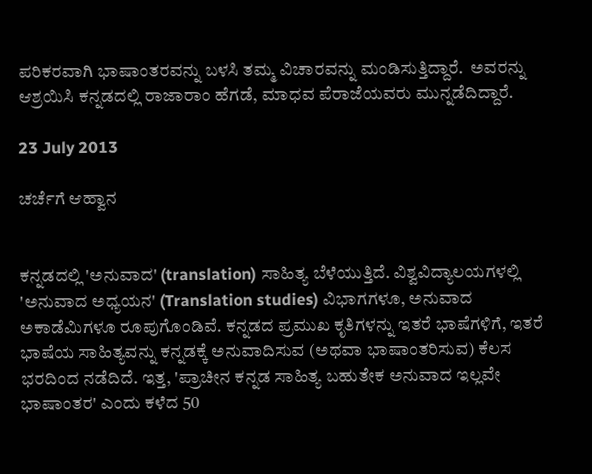ಪರಿಕರವಾಗಿ ಭಾಷಾಂತರವನ್ನು ಬಳಸಿ ತಮ್ಮ ವಿಚಾರವನ್ನು ಮಂಡಿಸುತ್ತಿದ್ದಾರೆ.  ಅವರನ್ನು ಆಶ್ರಯಿಸಿ ಕನ್ನಡದಲ್ಲಿ ರಾಜಾರಾಂ ಹೆಗಡೆ, ಮಾಧವ ಪೆರಾಜೆಯವರು ಮುನ್ನಡೆದಿದ್ದಾರೆ.

23 July 2013

ಚರ್ಚೆಗೆ ಆಹ್ವಾನ


ಕನ್ನಡದಲ್ಲಿ 'ಅನುವಾದ' (translation) ಸಾಹಿತ್ಯ ಬೆಳೆಯುತ್ತಿದೆ. ವಿಶ್ವವಿದ್ಯಾಲಯಗಳಲ್ಲಿ 'ಅನುವಾದ ಅಧ್ಯಯನ' (Translation studies) ವಿಭಾಗಗಳೂ, ಅನುವಾದ ಅಕಾಡೆಮಿಗಳೂ ರೂಪುಗೊಂಡಿವೆ. ಕನ್ನಡದ ಪ್ರಮುಖ ಕೃತಿಗಳನ್ನು ಇತರೆ ಭಾಷೆಗಳಿಗೆ, ಇತರೆ ಭಾಷೆಯ ಸಾಹಿತ್ಯವನ್ನು ಕನ್ನಡಕ್ಕೆ ಅನುವಾದಿಸುವ (ಅಥವಾ ಭಾಷಾಂತರಿಸುವ) ಕೆಲಸ ಭರದಿಂದ ನಡೆದಿದೆ. ಇತ್ತ, 'ಪ್ರಾಚೀನ ಕನ್ನಡ ಸಾಹಿತ್ಯ ಬಹುತೇಕ ಅನುವಾದ ಇಲ್ಲವೇ ಭಾಷಾಂತರ' ಎಂದು ಕಳೆದ 50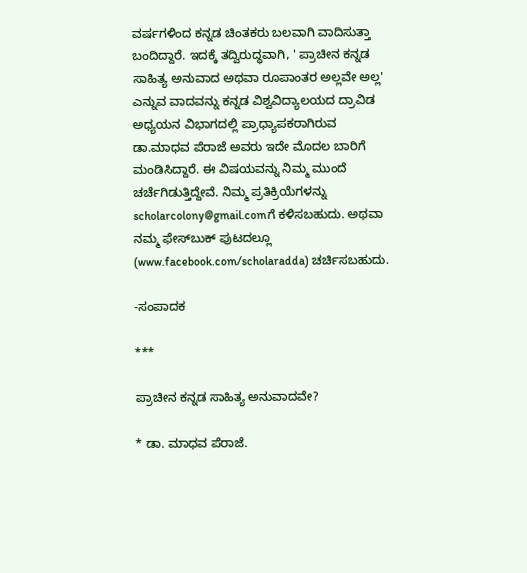ವರ್ಷಗಳಿಂದ ಕನ್ನಡ ಚಿಂತಕರು ಬಲವಾಗಿ ವಾದಿಸುತ್ತಾ ಬಂದಿದ್ದಾರೆ. ಇದಕ್ಕೆ ತದ್ವಿರುದ್ಧವಾಗಿ, ' ಪ್ರಾಚೀನ ಕನ್ನಡ ಸಾಹಿತ್ಯ ಅನುವಾದ ಅಥವಾ ರೂಪಾಂತರ ಅಲ್ಲವೇ ಅಲ್ಲ' ಎನ್ನುವ ವಾದವನ್ನು ಕನ್ನಡ ವಿಶ್ವವಿದ್ಯಾಲಯದ ದ್ರಾವಿಡ ಅಧ್ಯಯನ ವಿಭಾಗದಲ್ಲಿ ಪ್ರಾಧ್ಯಾಪಕರಾಗಿರುವ ಡಾ.ಮಾಧವ ಪೆರಾಜೆ ಅವರು ಇದೇ ಮೊದಲ ಬಾರಿಗೆ ಮಂಡಿಸಿದ್ದಾರೆ. ಈ ವಿಷಯವನ್ನು ನಿಮ್ಮ ಮುಂದೆ ಚರ್ಚೆಗಿಡುತ್ತಿದ್ದೇವೆ. ನಿಮ್ಮ ಪ್ರತಿಕ್ರಿಯೆಗಳನ್ನು scholarcolony@gmail.comಗೆ ಕಳಿಸಬಹುದು. ಅಥವಾ ನಮ್ಮ ಫೇಸ್‌ಬುಕ್‌ ಪುಟದಲ್ಲೂ (www.facebook.com/scholaradda) ಚರ್ಚಿಸಬಹುದು.

-ಸಂಪಾದಕ

***

ಪ್ರಾಚೀನ ಕನ್ನಡ ಸಾಹಿತ್ಯ ಅನುವಾದವೇ?

* ಡಾ. ಮಾಧವ ಪೆರಾಜೆ.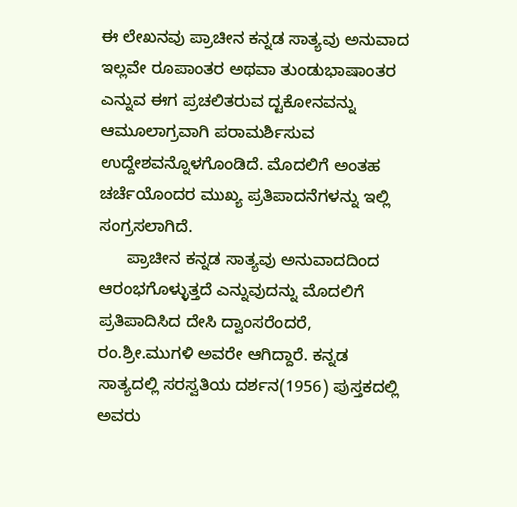ಈ ಲೇಖನವು ಪ್ರಾಚೀನ ಕನ್ನಡ ಸಾತ್ಯವು ಅನುವಾದ ಇಲ್ಲವೇ ರೂಪಾಂತರ ಅಥವಾ ತುಂಡುಭಾಷಾಂತರ ಎನ್ನುವ ಈಗ ಪ್ರಚಲಿತರುವ ದ್ಟಕೋನವನ್ನು ಆಮೂಲಾಗ್ರವಾಗಿ ಪರಾಮರ್ಶಿಸುವ ಉದ್ದೇಶವನ್ನೊಳಗೊಂಡಿದೆ. ಮೊದಲಿಗೆ ಅಂತಹ ಚರ್ಚೆಯೊಂದರ ಮುಖ್ಯ ಪ್ರತಿಪಾದನೆಗಳನ್ನು ಇಲ್ಲಿ ಸಂಗ್ರಸಲಾಗಿದೆ.
      ಪ್ರಾಚೀನ ಕನ್ನಡ ಸಾತ್ಯವು ಅನುವಾದದಿಂದ ಆರಂಭಗೊಳ್ಳುತ್ತದೆ ಎನ್ನುವುದನ್ನು ಮೊದಲಿಗೆ ಪ್ರತಿಪಾದಿಸಿದ ದೇಸಿ ದ್ವಾಂಸರೆಂದರೆ, ರಂ.ಶ್ರೀ.ಮುಗಳಿ ಅವರೇ ಆಗಿದ್ದಾರೆ. ಕನ್ನಡ ಸಾತ್ಯದಲ್ಲಿ ಸರಸ್ವತಿಯ ದರ್ಶನ(1956) ಪುಸ್ತಕದಲ್ಲಿ ಅವರು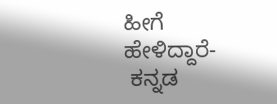ಹೀಗೆ ಹೇಳಿದ್ದಾರೆ-
 ಕನ್ನಡ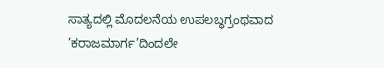ಸಾತ್ಯದಲ್ಲಿ ಮೊದಲನೆಯ ಉಪಲಬ್ಧಗ್ರಂಥವಾದ ’ಕರಾಜಮಾರ್ಗ’ದಿಂದಲೇ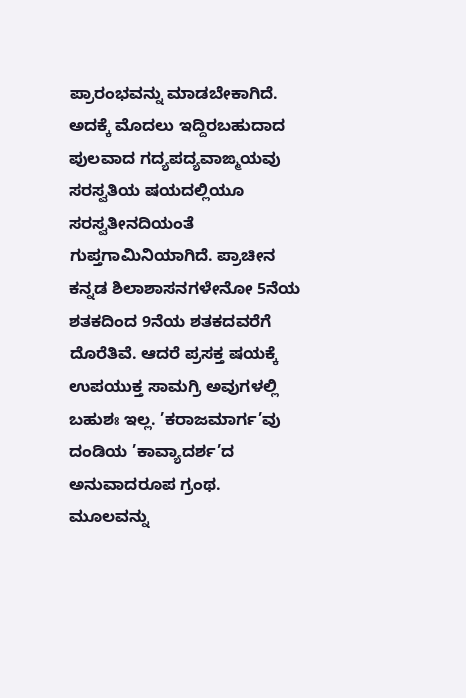ಪ್ರಾರಂಭವನ್ನು ಮಾಡಬೇಕಾಗಿದೆ. ಅದಕ್ಕೆ ಮೊದಲು ಇದ್ದಿರಬಹುದಾದ ಪುಲವಾದ ಗದ್ಯಪದ್ಯವಾಙ್ಮಯವು ಸರಸ್ವತಿಯ ಷಯದಲ್ಲಿಯೂ ಸರಸ್ವತೀನದಿಯಂತೆ ಗುಪ್ತಗಾಮಿನಿಯಾಗಿದೆ. ಪ್ರಾಚೀನ ಕನ್ನಡ ಶಿಲಾಶಾಸನಗಳೇನೋ 5ನೆಯ ಶತಕದಿಂದ 9ನೆಯ ಶತಕದವರೆಗೆ ದೊರೆತಿವೆ. ಆದರೆ ಪ್ರಸಕ್ತ ಷಯಕ್ಕೆ ಉಪಯುಕ್ತ ಸಾಮಗ್ರಿ ಅವುಗಳಲ್ಲಿ ಬಹುಶಃ ಇಲ್ಲ. ’ಕರಾಜಮಾರ್ಗ’ವು ದಂಡಿಯ ’ಕಾವ್ಯಾದರ್ಶ’ದ ಅನುವಾದರೂಪ ಗ್ರಂಥ. ಮೂಲವನ್ನು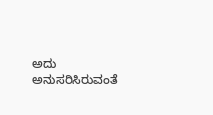ಅದು ಅನುಸರಿಸಿರುವಂತೆ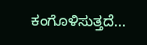ಕಂಗೊಳಿಸುತ್ತದೆ...